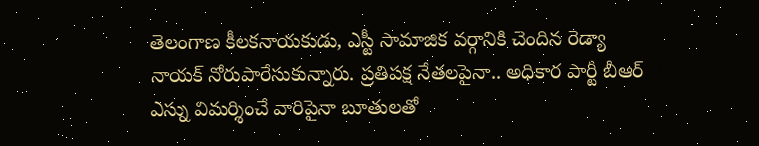తెలంగాణ కీలకనాయకుడు, ఎస్టీ సామాజిక వర్గానికి చెందిన రెడ్యా నాయక్ నోరుపారేసుకున్నారు. ప్రతిపక్ష నేతలపైనా.. అధికార పార్టీ బీఆర్ ఎస్ను విమర్శించే వారిపైనా బూతులతో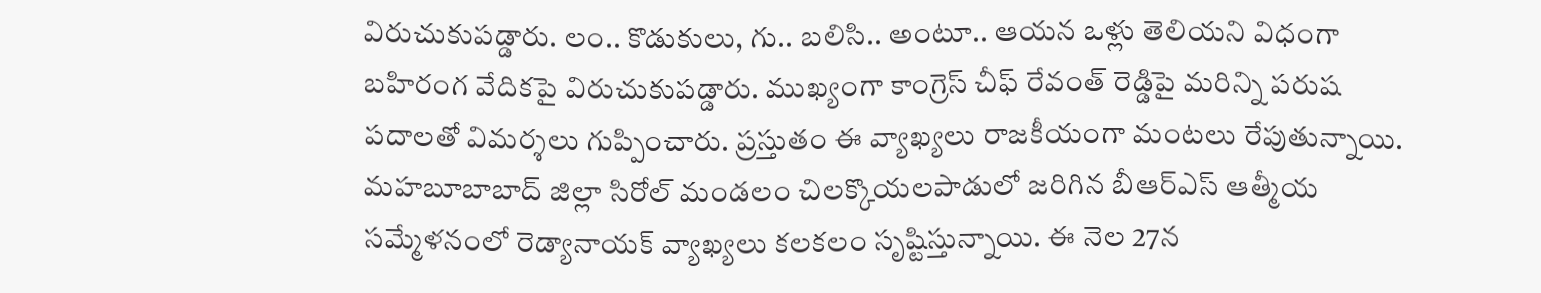విరుచుకుపడ్డారు. లం.. కొడుకులు, గు.. బలిసి.. అంటూ.. ఆయన ఒళ్లు తెలియని విధంగా బహిరంగ వేదికపై విరుచుకుపడ్డారు. ముఖ్యంగా కాంగ్రెస్ చీఫ్ రేవంత్ రెడ్డిపై మరిన్ని పరుష పదాలతో విమర్శలు గుప్పించారు. ప్రస్తుతం ఈ వ్యాఖ్యలు రాజకీయంగా మంటలు రేపుతున్నాయి.
మహబూబాబాద్ జిల్లా సిరోల్ మండలం చిలక్కొయలపాడులో జరిగిన బీఆర్ఎస్ ఆత్మీయ సమ్మేళనంలో రెడ్యానాయక్ వ్యాఖ్యలు కలకలం సృష్టిస్తున్నాయి. ఈ నెల 27న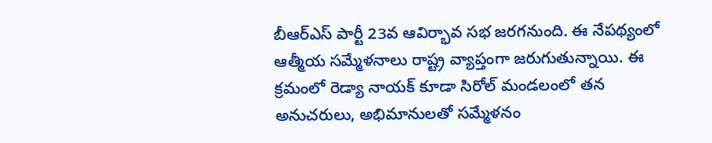బీఆర్ఎస్ పార్టీ 23వ ఆవిర్భావ సభ జరగనుంది. ఈ నేపథ్యంలో ఆత్మీయ సమ్మేళనాలు రాష్ట్ర వ్యాప్తంగా జరుగుతున్నాయి. ఈ క్రమంలో రెడ్యా నాయక్ కూడా సిరోల్ మండలంలో తన అనుచరులు, అభిమానులతో సమ్మేళనం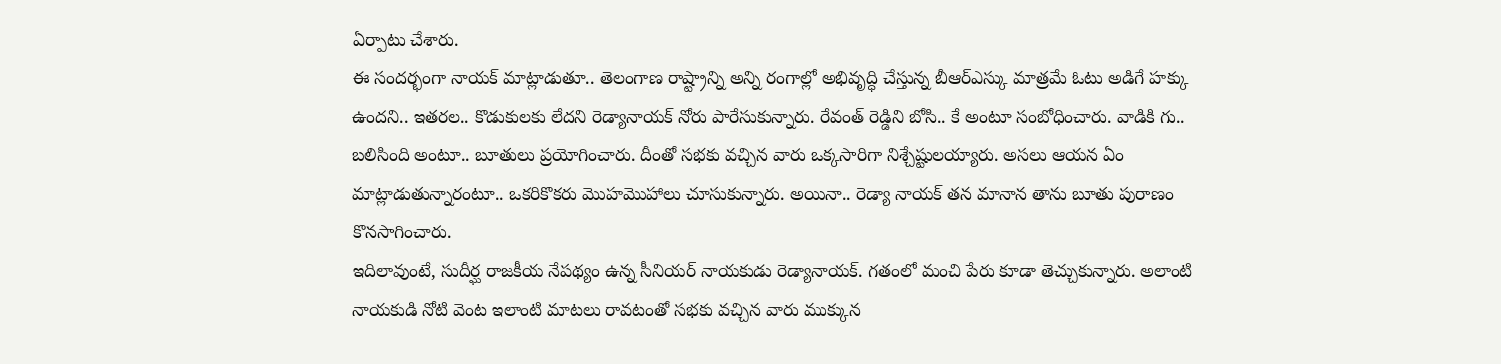ఏర్పాటు చేశారు.
ఈ సందర్భంగా నాయక్ మాట్లాడుతూ.. తెలంగాణ రాష్ట్రాన్ని అన్ని రంగాల్లో అభివృద్ధి చేస్తున్న బీఆర్ఎస్కు మాత్రమే ఓటు అడిగే హక్కు ఉందని.. ఇతరల.. కొడుకులకు లేదని రెడ్యానాయక్ నోరు పారేసుకున్నారు. రేవంత్ రెడ్డిని బోసి.. కే అంటూ సంబోధించారు. వాడికి గు.. బలిసింది అంటూ.. బూతులు ప్రయోగించారు. దీంతో సభకు వచ్చిన వారు ఒక్కసారిగా నిశ్చేష్టులయ్యారు. అసలు ఆయన ఏం మాట్లాడుతున్నారంటూ.. ఒకరికొకరు మొహమొహాలు చూసుకున్నారు. అయినా.. రెడ్యా నాయక్ తన మానాన తాను బూతు పురాణం కొనసాగించారు.
ఇదిలావుంటే, సుదీర్ఘ రాజకీయ నేపథ్యం ఉన్న సీనియర్ నాయకుడు రెడ్యానాయక్. గతంలో మంచి పేరు కూడా తెచ్చుకున్నారు. అలాంటి నాయకుడి నోటి వెంట ఇలాంటి మాటలు రావటంతో సభకు వచ్చిన వారు ముక్కున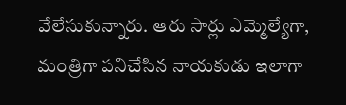వేలేసుకున్నారు. ఆరు సార్లు ఎమ్మెల్యేగా, మంత్రిగా పనిచేసిన నాయకుడు ఇలాగా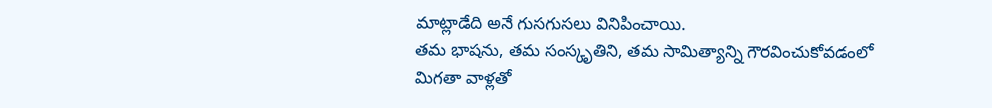మాట్లాడేది అనే గుసగుసలు వినిపించాయి.
తమ భాషను, తమ సంస్కృతిని, తమ సామిత్యాన్ని గౌరవించుకోవడంలో మిగతా వాళ్లతో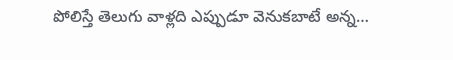పోలిస్తే తెలుగు వాళ్లది ఎప్పుడూ వెనుకబాటే అన్న…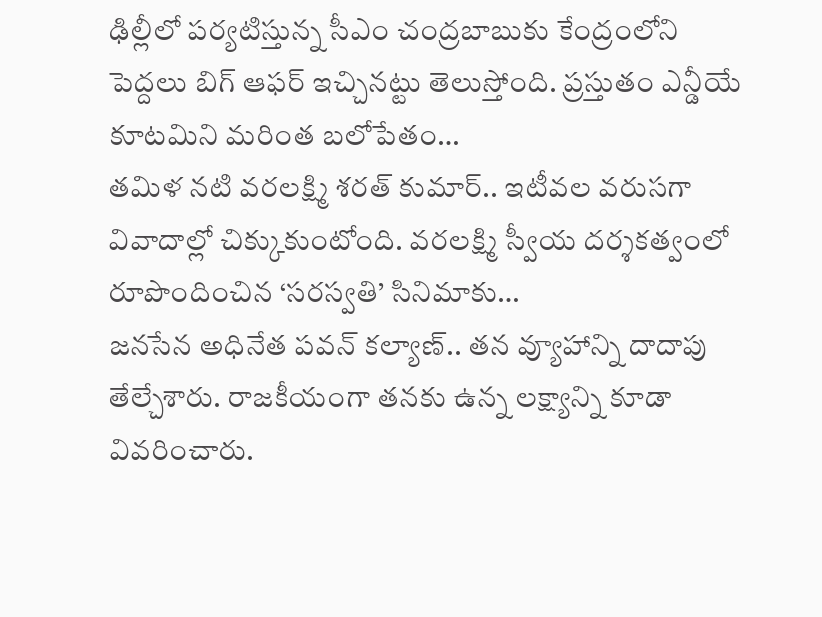ఢిల్లీలో పర్యటిస్తున్న సీఎం చంద్రబాబుకు కేంద్రంలోని పెద్దలు బిగ్ ఆఫర్ ఇచ్చినట్టు తెలుస్తోంది. ప్రస్తుతం ఎన్డీయే కూటమిని మరింత బలోపేతం…
తమిళ నటి వరలక్ష్మి శరత్ కుమార్.. ఇటీవల వరుసగా వివాదాల్లో చిక్కుకుంటోంది. వరలక్ష్మి స్వీయ దర్శకత్వంలో రూపొందించిన ‘సరస్వతి’ సినిమాకు…
జనసేన అధినేత పవన్ కల్యాణ్.. తన వ్యూహాన్ని దాదాపు తేల్చేశారు. రాజకీయంగా తనకు ఉన్న లక్ష్యాన్ని కూడా వివరించారు.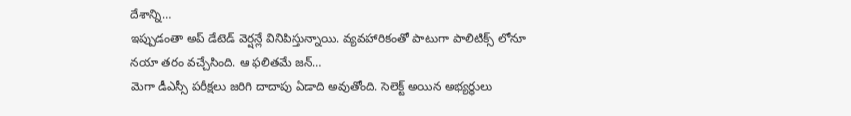దేశాన్ని…
ఇప్పుడంతా అప్ డేటెడ్ వెర్షన్లే వినిపిస్తున్నాయి. వ్యవహారికంతో పాటుగా పాలిటిక్స్ లోనూ నయా తరం వచ్చేసింది. ఆ ఫలితమే జన్…
మెగా డీఎస్సీ పరీక్షలు జరిగి దాదాపు ఏడాది అవుతోంది. సెలెక్ట్ అయిన అభ్యర్థులు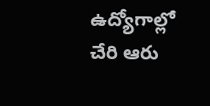ఉద్యోగాల్లో చేరి ఆరు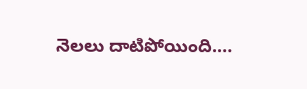నెలలు దాటిపోయింది.…